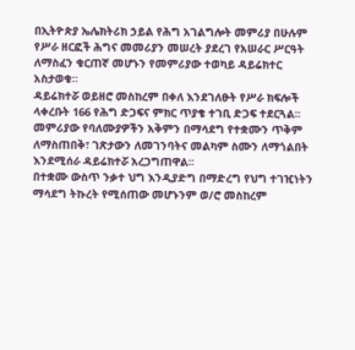በኢትዮጵያ ኤሌክትሪክ ኃይል የሕግ አገልግሎት መምሪያ በሁሉም የሥራ ዘርፎች ሕግና መመሪያን መሠረት ያደረገ የአሠራር ሥርዓት ለማስፈን ቁርጠኛ መሆኑን የመምሪያው ተወካይ ዳይሬክተር አስታወቁ።
ዳይሬክተሯ ወይዘሮ መስከረም በቀለ እንደገለፁት የሥራ ክፍሎች ላቀረቡት 166 የሕግ ድጋፍና ምክር ጥያቄ ተገቢ ድጋፍ ተደርጓል፡፡
መምሪያው የባለሙያዎችን አቅምን በማሳደግ የተቋሙን ጥቅም ለማስጠበቅ፣ ገጽታውን ለመገንባትና መልካም ስሙን ለማጎልበት እንደሚሰራ ዳይሬክተሯ አረጋግጠዋል፡፡
በተቋሙ ውስጥ ንቃተ ህግ እንዲያድግ በማድረግ የህግ ተገዢነትን ማሳደግ ትኩረት የሚሰጠው መሆኑንም ወ/ሮ መስከረም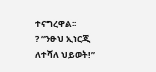ተናግረዋል፡፡
? “ንፁህ ኢነርጂ ለተሻለ ህይወት!”